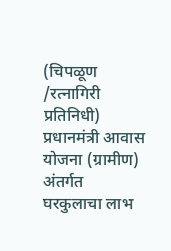(चिपळूण /रत्नागिरी प्रतिनिधी)
प्रधानमंत्री आवास योजना (ग्रामीण) अंतर्गत घरकुलाचा लाभ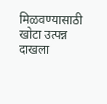मिळवण्यासाठी खोटा उत्पन्न दाखला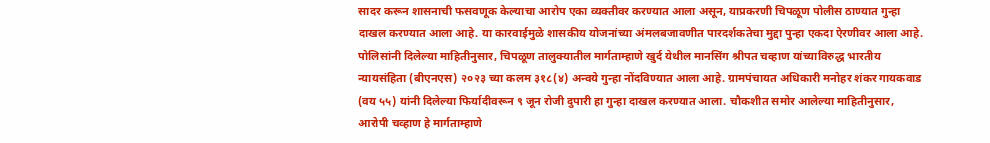सादर करून शासनाची फसवणूक केल्याचा आरोप एका व्यक्तीवर करण्यात आला असून, याप्रकरणी चिपळूण पोलीस ठाण्यात गुन्हा दाखल करण्यात आला आहे. या कारवाईमुळे शासकीय योजनांच्या अंमलबजावणीत पारदर्शकतेचा मुद्दा पुन्हा एकदा ऐरणीवर आला आहे.
पोलिसांनी दिलेल्या माहितीनुसार, चिपळूण तालुक्यातील मार्गताम्हाणे खुर्द येथील मानसिंग श्रीपत चव्हाण यांच्याविरुद्ध भारतीय न्यायसंहिता (बीएनएस) २०२३ च्या कलम ३१८(४) अन्वये गुन्हा नोंदविण्यात आला आहे. ग्रामपंचायत अधिकारी मनोहर शंकर गायकवाड (वय ५५) यांनी दिलेल्या फिर्यादीवरून ९ जून रोजी दुपारी हा गुन्हा दाखल करण्यात आला. चौकशीत समोर आलेल्या माहितीनुसार, आरोपी चव्हाण हे मार्गताम्हाणे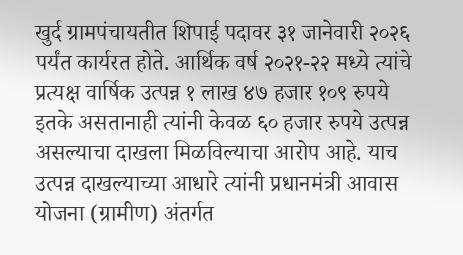खुर्द ग्रामपंचायतीत शिपाई पदावर ३१ जानेवारी २०२६ पर्यंत कार्यरत होते. आर्थिक वर्ष २०२१-२२ मध्ये त्यांचे प्रत्यक्ष वार्षिक उत्पन्न १ लाख ४७ हजार १०९ रुपये इतके असतानाही त्यांनी केवळ ६० हजार रुपये उत्पन्न असल्याचा दाखला मिळविल्याचा आरोप आहे. याच उत्पन्न दाखल्याच्या आधारे त्यांनी प्रधानमंत्री आवास योजना (ग्रामीण) अंतर्गत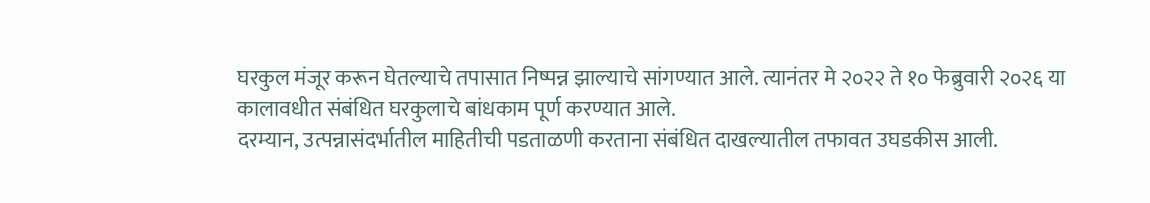घरकुल मंजूर करून घेतल्याचे तपासात निष्पन्न झाल्याचे सांगण्यात आले. त्यानंतर मे २०२२ ते १० फेब्रुवारी २०२६ या कालावधीत संबंधित घरकुलाचे बांधकाम पूर्ण करण्यात आले.
दरम्यान, उत्पन्नासंदर्भातील माहितीची पडताळणी करताना संबंधित दाखल्यातील तफावत उघडकीस आली.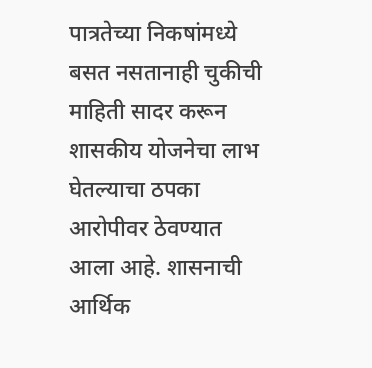पात्रतेच्या निकषांमध्ये बसत नसतानाही चुकीची माहिती सादर करून शासकीय योजनेचा लाभ घेतल्याचा ठपका आरोपीवर ठेवण्यात आला आहे. शासनाची आर्थिक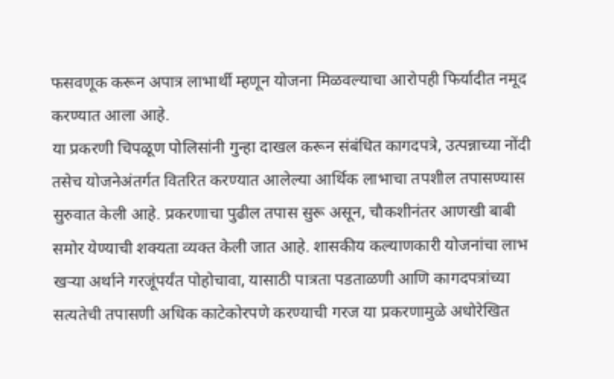फसवणूक करून अपात्र लाभार्थी म्हणून योजना मिळवल्याचा आरोपही फिर्यादीत नमूद करण्यात आला आहे.
या प्रकरणी चिपळूण पोलिसांनी गुन्हा दाखल करून संबंधित कागदपत्रे, उत्पन्नाच्या नोंदी तसेच योजनेअंतर्गत वितरित करण्यात आलेल्या आर्थिक लाभाचा तपशील तपासण्यास सुरुवात केली आहे. प्रकरणाचा पुढील तपास सुरू असून, चौकशीनंतर आणखी बाबी समोर येण्याची शक्यता व्यक्त केली जात आहे. शासकीय कल्याणकारी योजनांचा लाभ खऱ्या अर्थाने गरजूंपर्यंत पोहोचावा, यासाठी पात्रता पडताळणी आणि कागदपत्रांच्या सत्यतेची तपासणी अधिक काटेकोरपणे करण्याची गरज या प्रकरणामुळे अधोरेखित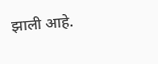झाली आहे.